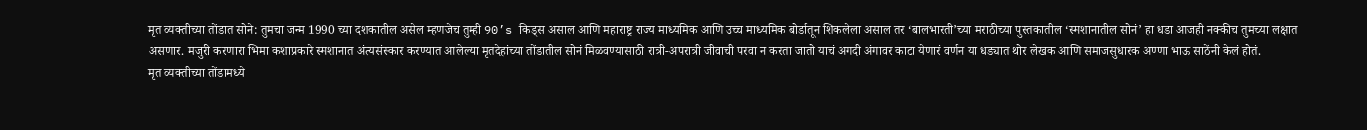मृत व्यक्तीच्या तोंडात सोने: तुमचा जन्म 1990 च्या दशकातील असेल म्हणजेच तुम्ही 90’s किड्स असाल आणि महाराष्ट्र राज्य माध्यमिक आणि उच्च माध्यमिक बोर्डातून शिकलेला असाल तर ‘बालभारती’च्या मराठीच्या पुस्तकातील ‘स्मशानातील सोनं’ हा धडा आजही नक्कीच तुमच्या लक्षात असणार. मजुरी करणारा भिमा कशाप्रकारे स्मशानात अंत्यसंस्कार करण्यात आलेल्या मृतदेहांच्या तोंडातील सोनं मिळवण्यासाठी रात्री-अपरात्री जीवाची परवा न करता जातो याचं अगदी अंगावर काटा येणारं वर्णन या धड्यात थोर लेखक आणि समाजसुधारक अण्णा भाऊ साठेंनी केलं होतं.
मृत व्यक्तीच्या तोंडामध्ये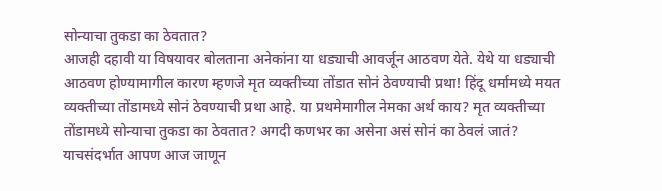सोन्याचा तुकडा का ठेवतात?
आजही दहावी या विषयावर बोलताना अनेकांना या धड्याची आवर्जून आठवण येते. येथे या धड्याची आठवण होण्यामागील कारण म्हणजे मृत व्यक्तीच्या तोंडात सोनं ठेवण्याची प्रथा! हिंदू धर्मामध्ये मयत व्यक्तीच्या तोंडामध्ये सोनं ठेवण्याची प्रथा आहे. या प्रथमेमागील नेमका अर्थ काय? मृत व्यक्तीच्या तोंडामध्ये सोन्याचा तुकडा का ठेवतात? अगदी कणभर का असेना असं सोनं का ठेवलं जातं? याचसंदर्भात आपण आज जाणून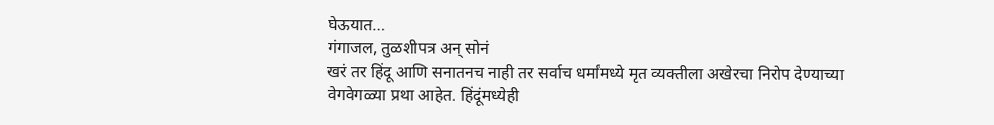घेऊयात…
गंगाजल, तुळशीपत्र अन् सोनं
खरं तर हिंदू आणि सनातनच नाही तर सर्वाच धर्मांमध्ये मृत व्यक्तीला अखेरचा निरोप देण्याच्या वेगवेगळ्या प्रथा आहेत. हिंदूंमध्येही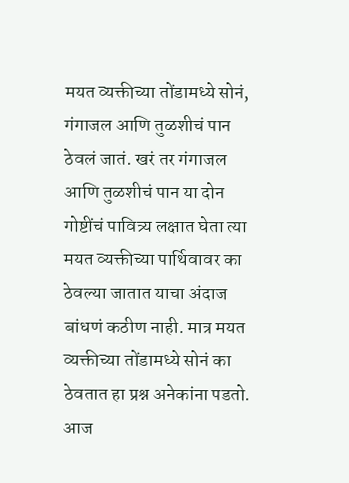मयत व्यक्तीच्या तोंडामध्ये सोनं, गंगाजल आणि तुळशीचं पान ठेवलं जातं. खरं तर गंगाजल आणि तुळशीचं पान या दोन गोष्टींचं पावित्र्य लक्षात घेता त्या मयत व्यक्तीच्या पार्थिवावर का ठेवल्या जातात याचा अंदाज बांधणं कठीण नाही. मात्र मयत व्यक्तीच्या तोंडामध्ये सोनं का ठेवतात हा प्रश्न अनेकांना पडतो. आज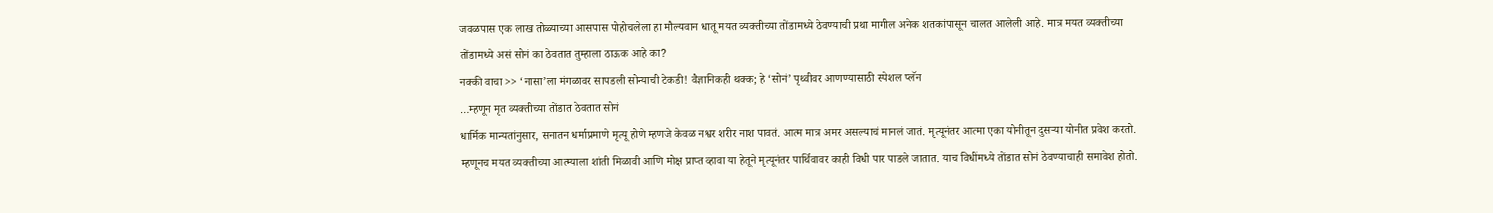जवळपास एक लाख तोळ्याच्या आसपास पोहोचलेला हा मौल्यवान धातू मयत व्यक्तीच्या तोंडामध्ये ठेवण्याची प्रथा मागील अनेक शतकांपासून चालत आलेली आहे. मात्र मयत व्यक्तीच्या तोंडामध्ये असं सोनं का ठेवतात तुम्हाला ठाऊक आहे का?
नक्की वाचा >> ‘नासा’ला मंगळावर सापडली सोन्याची टेकडी! वैज्ञानिकही थक्क; हे ‘सोनं’ पृथ्वीवर आणण्यासाठी स्पेशल प्लॅन
…म्हणून मृत व्यक्तीच्या तोंडात ठेवतात सोनं
धार्मिक मान्यतांनुसार, सनातन धर्माप्रमाणे मृत्यू होणे म्हणजे केवळ नश्वर शरीर नाश पावतं. आत्म मात्र अमर असल्याचं मानलं जातं. मृत्यूनंतर आत्मा एका योनीतून दुसऱ्या योनीत प्रवेश करतो. म्हणूनच मयत व्यक्तीच्या आत्म्याला शांती मिळावी आणि मोक्ष प्राप्त व्हावा या हेतूने मृत्यूनंतर पार्थिवावर काही विधी पार पाडले जातात. याच विधींमध्ये तोंडात सोनं ठेवण्याचाही समावेश होतो.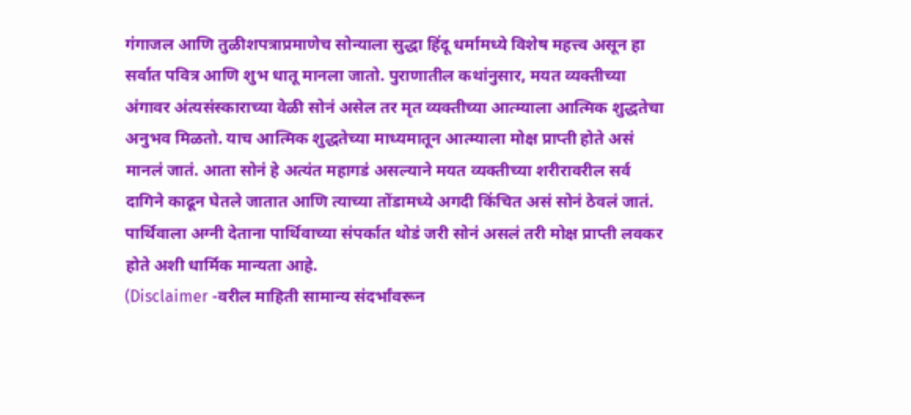गंगाजल आणि तुळीशपत्राप्रमाणेच सोन्याला सुद्धा हिंदू धर्मामध्ये विशेष महत्त्व असून हा सर्वात पवित्र आणि शुभ धातू मानला जातो. पुराणातील कथांनुसार, मयत व्यक्तीच्या अंगावर अंत्यसंस्काराच्या वेळी सोनं असेल तर मृत व्यक्तीच्या आत्म्याला आत्मिक शुद्धतेचा अनुभव मिळतो. याच आत्मिक शुद्धतेच्या माध्यमातून आत्म्याला मोक्ष प्राप्ती होते असं मानलं जातं. आता सोनं हे अत्यंत महागडं असल्याने मयत व्यक्तीच्या शरीरावरील सर्व दागिने काढून घेतले जातात आणि त्याच्या तोंडामध्ये अगदी किंचित असं सोनं ठेवलं जातं. पार्थिवाला अग्नी देताना पार्थिवाच्या संपर्कात थोडं जरी सोनं असलं तरी मोक्ष प्राप्ती लवकर होते अशी धार्मिक मान्यता आहे.
(Disclaimer -वरील माहिती सामान्य संदर्भांवरून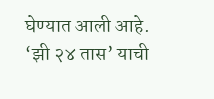घेण्यात आली आहे. ‘झी २४ तास’ याची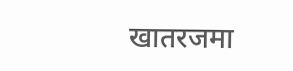खातरजमा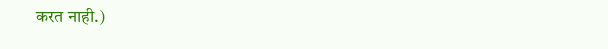करत नाही.)